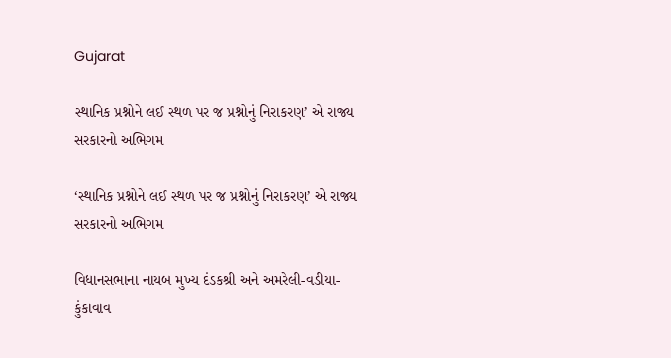Gujarat

સ્થાનિક પ્રશ્નોને લઈ સ્થળ પર જ પ્રશ્નોનું નિરાકરણ’ એ રાજ્ય સરકારનો અભિગમ

‘સ્થાનિક પ્રશ્નોને લઈ સ્થળ પર જ પ્રશ્નોનું નિરાકરણ’ એ રાજ્ય સરકારનો અભિગમ

વિધાનસભાના નાયબ મુખ્ય દંડકશ્રી અને અમરેલી-વડીયા-કુંકાવાવ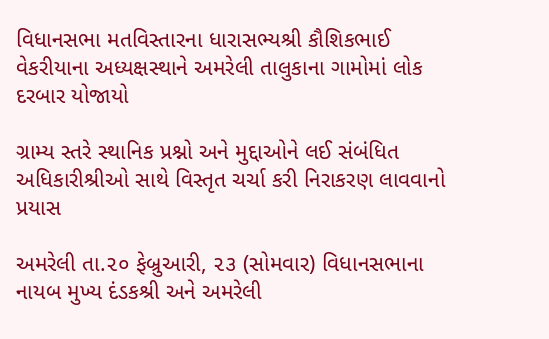વિધાનસભા મતવિસ્તારના ધારાસભ્યશ્રી કૌશિકભાઈ વેકરીયાના અધ્યક્ષસ્થાને અમરેલી તાલુકાના ગામોમાં લોક દરબાર યોજાયો

ગ્રામ્ય સ્તરે સ્થાનિક પ્રશ્નો અને મુદ્દાઓને લઈ સંબંધિત અધિકારીશ્રીઓ સાથે વિસ્તૃત ચર્ચા કરી નિરાકરણ લાવવાનો પ્રયાસ

અમરેલી તા.૨૦ ફેબ્રુઆરી, ૨૩ (સોમવાર) વિધાનસભાના નાયબ મુખ્ય દંડકશ્રી અને અમરેલી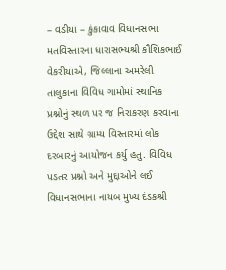– વડીયા – કુંકાવાવ વિધાનસભા મતવિસ્તારના ધારાસભ્યશ્રી કૌશિકભાઈ વેકરીયાએ, જિલ્લાના અમરેલી તાલુકાના વિવિધ ગામોમાં સ્થાનિક પ્રશ્નોનું સ્થળ પર જ નિરાકરણ કરવાના ઉદ્દેશ સાથે ગ્રામ્ય વિસ્તારમાં લોક દરબારનું આયોજન કર્યુ હતુ. વિવિધ પડતર પ્રશ્નો અને મુદ્દાઓને લઈ વિધાનસભાના નાયબ મુખ્ય દંડકશ્રી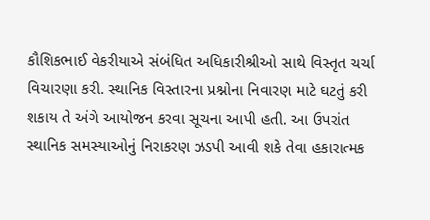કૌશિકભાઈ વેકરીયાએ સંબંધિત અધિકારીશ્રીઓ સાથે વિસ્તૃત ચર્ચા વિચારણા કરી. સ્થાનિક વિસ્તારના પ્રશ્નોના નિવારણ માટે ઘટતું કરી શકાય તે અંગે આયોજન કરવા સૂચના આપી હતી. આ ઉપરાંત સ્થાનિક સમસ્યાઓનું નિરાકરણ ઝડપી આવી શકે તેવા હકારાત્મક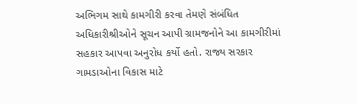અભિગમ સાથે કામગીરી કરવા તેમણે સંબંધિત અધિકારીશ્રીઓને સૂચન આપી ગ્રામજનોને આ કામગીરીમાં સહકાર આપવા અનુરોધ કર્યો હતો. રાજ્ય સરકાર ગામડાઓના વિકાસ માટે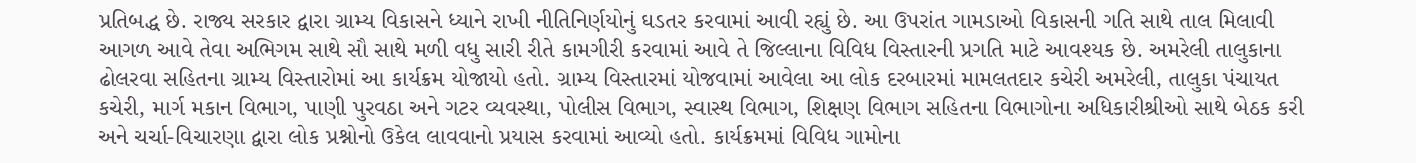પ્રતિબદ્ધ છે. રાજ્ય સરકાર દ્વારા ગ્રામ્ય વિકાસને ધ્યાને રાખી નીતિનિર્ણયોનું ઘડતર કરવામાં આવી રહ્યું છે. આ ઉપરાંત ગામડાઓ વિકાસની ગતિ સાથે તાલ મિલાવી આગળ આવે તેવા અભિગમ સાથે સૌ સાથે મળી વધુ સારી રીતે કામગીરી કરવામાં આવે તે જિલ્લાના વિવિધ વિસ્તારની પ્રગતિ માટે આવશ્યક છે. અમરેલી તાલુકાના ઢોલરવા સહિતના ગ્રામ્ય વિસ્તારોમાં આ કાર્યક્રમ યોજાયો હતો. ગ્રામ્ય વિસ્તારમાં યોજવામાં આવેલા આ લોક દરબારમાં મામલતદાર કચેરી અમરેલી, તાલુકા પંચાયત કચેરી, માર્ગ મકાન વિભાગ, પાણી પુરવઠા અને ગટર વ્યવસ્થા, પોલીસ વિભાગ, સ્વાસ્થ વિભાગ, શિક્ષણ વિભાગ સહિતના વિભાગોના અધિકારીશ્રીઓ સાથે બેઠક કરી અને ચર્ચા-વિચારણા દ્વારા લોક પ્રશ્નોનો ઉકેલ લાવવાનો પ્રયાસ કરવામાં આવ્યો હતો. કાર્યક્રમમાં વિવિધ ગામોના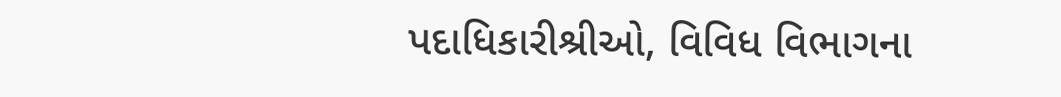પદાધિકારીશ્રીઓ, વિવિધ વિભાગના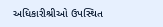અધિકારીશ્રીઓ ઉપસ્થિત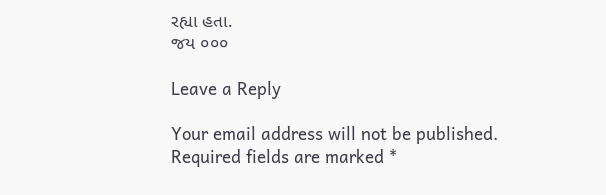રહ્યા હતા.
જય ૦૦૦

Leave a Reply

Your email address will not be published. Required fields are marked *